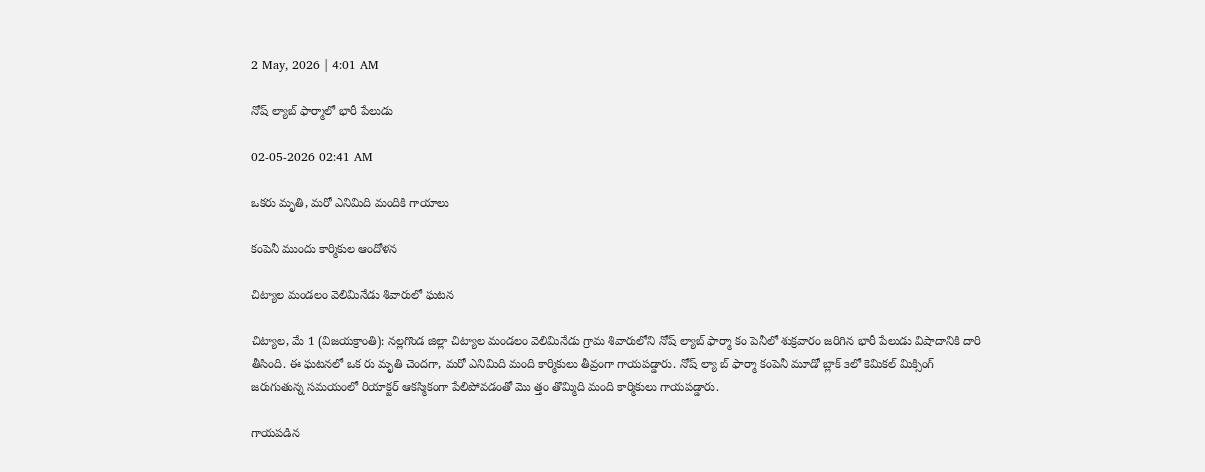2 May, 2026 | 4:01 AM

నోష్ ల్యాబ్ ఫార్మాలో భారీ పేలుడు

02-05-2026 02:41 AM

ఒకరు మృతి, మరో ఎనిమిది మందికి గాయాలు

కంపెనీ ముందు కార్మికుల ఆందోళన

చిట్యాల మండలం వెలిమినేడు శివారులో ఘటన

చిట్యాల, మే 1 (విజయక్రాంతి): నల్లగొండ జిల్లా చిట్యాల మండలం వెలిమినేడు గ్రామ శివారులోని నోష్ ల్యాబ్ ఫార్మా కం పెనీలో శుక్రవారం జరిగిన భారీ పేలుడు విషాదానికి దారి తీసింది. ఈ ఘటనలో ఒక రు మృతి చెందగా, మరో ఎనిమిది మంది కార్మికులు తీవ్రంగా గాయపడ్డారు. నోష్ ల్యా బ్ ఫార్మా కంపెనీ మూడో బ్లాక్ ౩లో కెమికల్ మిక్సింగ్ జరుగుతున్న సమయంలో రియాక్టర్ ఆకస్మికంగా పేలిపోవడంతో మొ త్తం తొమ్మిది మంది కార్మికులు గాయపడ్డారు.

గాయపడిన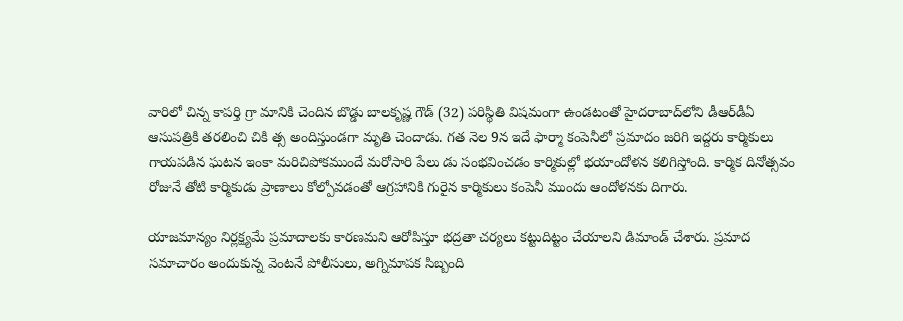వారిలో చిన్న కాపర్తి గ్రా మానికి చెందిన బొడ్డు బాలకృష్ణ గౌడ్ (32) పరిస్థితి విషమంగా ఉండటంతో హైదరాబాద్‌లోని డీఆర్‌డీఏ ఆసుపత్రికి తరలించి చికి త్స అందిస్తుండగా మృతి చెందాడు. గత నెల 9న ఇదే ఫార్మా కంపెనీలో ప్రమాదం జరిగి ఇద్దరు కార్మికులు గాయపడిన ఘటన ఇంకా మరిచిపోకముందే మరోసారి పేలు డు సంభవించడం కార్మికుల్లో భయాందోళన కలిగిస్తోంది. కార్మిక దినోత్సవం రోజునే తోటి కార్మికుడు ప్రాణాలు కోల్పోవడంతో ఆగ్రహానికి గురైన కార్మికులు కంపెనీ ముందు ఆందోళనకు దిగారు.

యాజమాన్యం నిర్లక్ష్యమే ప్రమాదాలకు కారణమని ఆరోపిస్తూ భద్రతా చర్యలు కట్టుదిట్టం చేయాలని డిమాండ్ చేశారు. ప్రమాద సమాచారం అందుకున్న వెంటనే పోలీసులు, అగ్నిమాపక సిబ్బంది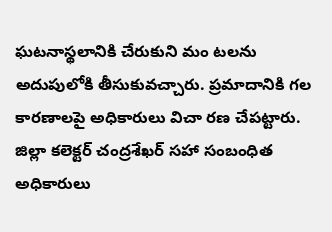ఘటనాస్థలానికి చేరుకుని మం టలను అదుపులోకి తీసుకువచ్చారు. ప్రమాదానికి గల కారణాలపై అధికారులు విచా రణ చేపట్టారు. జిల్లా కలెక్టర్ చంద్రశేఖర్ సహా సంబంధిత అధికారులు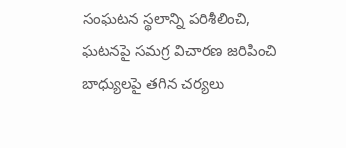సంఘటన స్థలాన్ని పరిశీలించి, ఘటనపై సమగ్ర విచారణ జరిపించి బాధ్యులపై తగిన చర్యలు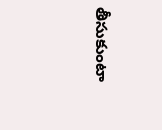తీసుకుంటా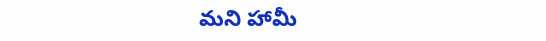మని హామీ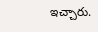ఇచ్చారు.